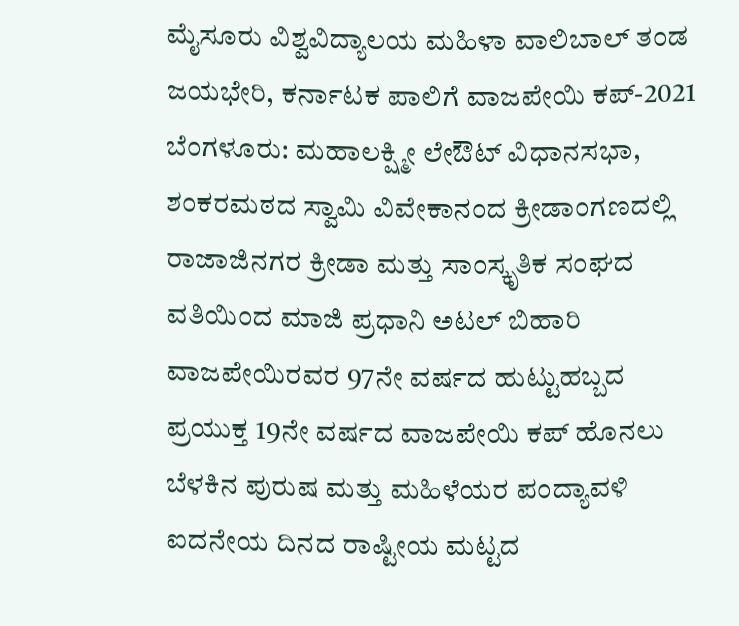ಮೈಸೂರು ವಿಶ್ವವಿದ್ಯಾಲಯ ಮಹಿಳಾ ವಾಲಿಬಾಲ್ ತಂಡ ಜಯಭೇರಿ, ಕರ್ನಾಟಕ ಪಾಲಿಗೆ ವಾಜಪೇಯಿ ಕಪ್-2021
ಬೆಂಗಳೂರು: ಮಹಾಲಕ್ಷ್ಮೀ ಲೇಔಟ್ ವಿಧಾನಸಭಾ, ಶಂಕರಮಠದ ಸ್ವಾಮಿ ವಿವೇಕಾನಂದ ಕ್ರೀಡಾಂಗಣದಲ್ಲಿ ರಾಜಾಜಿನಗರ ಕ್ರೀಡಾ ಮತ್ತು ಸಾಂಸ್ಕೃತಿಕ ಸಂಘದ ವತಿಯಿಂದ ಮಾಜಿ ಪ್ರಧಾನಿ ಅಟಲ್ ಬಿಹಾರಿ ವಾಜಪೇಯಿರವರ 97ನೇ ವರ್ಷದ ಹುಟ್ಟುಹಬ್ಬದ ಪ್ರಯುಕ್ತ 19ನೇ ವರ್ಷದ ವಾಜಪೇಯಿ ಕಪ್ ಹೊನಲು ಬೆಳಕಿನ ಪುರುಷ ಮತ್ತು ಮಹಿಳೆಯರ ಪಂದ್ಯಾವಳಿ ಐದನೇಯ ದಿನದ ರಾಷ್ಟೀಯ ಮಟ್ಟದ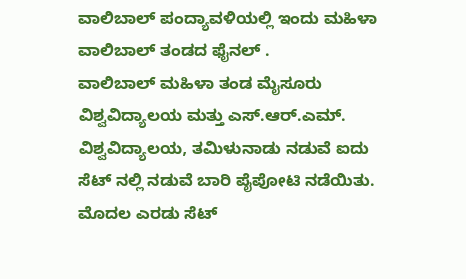ವಾಲಿಬಾಲ್ ಪಂದ್ಯಾವಳಿಯಲ್ಲಿ ಇಂದು ಮಹಿಳಾ ವಾಲಿಬಾಲ್ ತಂಡದ ಫೈನಲ್ .
ವಾಲಿಬಾಲ್ ಮಹಿಳಾ ತಂಡ ಮೈಸೂರು ವಿಶ್ವವಿದ್ಯಾಲಯ ಮತ್ತು ಎಸ್.ಆರ್.ಎಮ್. ವಿಶ್ವವಿದ್ಯಾಲಯ, ತಮಿಳುನಾಡು ನಡುವೆ ಐದು ಸೆಟ್ ನಲ್ಲಿ ನಡುವೆ ಬಾರಿ ಪೈಪೋಟಿ ನಡೆಯಿತು. ಮೊದಲ ಎರಡು ಸೆಟ್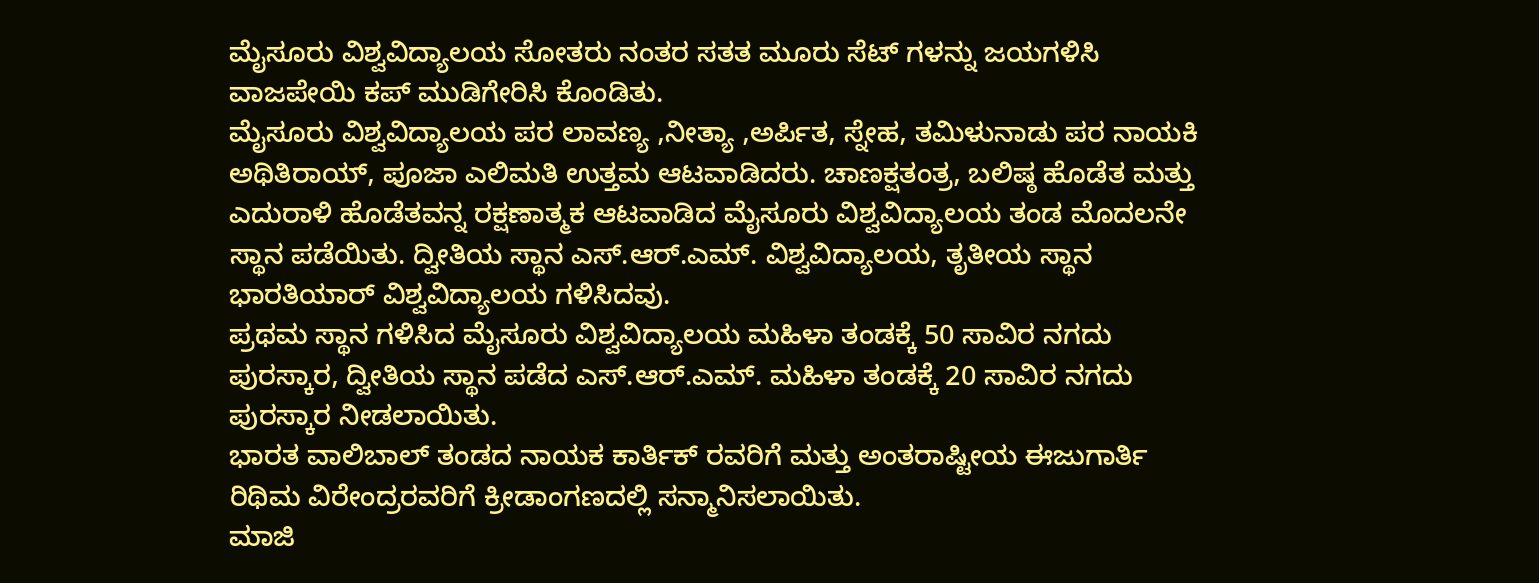ಮೈಸೂರು ವಿಶ್ವವಿದ್ಯಾಲಯ ಸೋತರು ನಂತರ ಸತತ ಮೂರು ಸೆಟ್ ಗಳನ್ನು ಜಯಗಳಿಸಿ ವಾಜಪೇಯಿ ಕಪ್ ಮುಡಿಗೇರಿಸಿ ಕೊಂಡಿತು.
ಮೈಸೂರು ವಿಶ್ವವಿದ್ಯಾಲಯ ಪರ ಲಾವಣ್ಯ ,ನೀತ್ಯಾ ,ಅರ್ಪಿತ, ಸ್ನೇಹ, ತಮಿಳುನಾಡು ಪರ ನಾಯಕಿ ಅಥಿತಿರಾಯ್, ಪೂಜಾ ಎಲಿಮತಿ ಉತ್ತಮ ಆಟವಾಡಿದರು. ಚಾಣಕ್ಷತಂತ್ರ, ಬಲಿಷ್ಠ ಹೊಡೆತ ಮತ್ತು ಎದುರಾಳಿ ಹೊಡೆತವನ್ನ ರಕ್ಷಣಾತ್ಮಕ ಆಟವಾಡಿದ ಮೈಸೂರು ವಿಶ್ವವಿದ್ಯಾಲಯ ತಂಡ ಮೊದಲನೇ ಸ್ಥಾನ ಪಡೆಯಿತು. ದ್ವೀತಿಯ ಸ್ಥಾನ ಎಸ್.ಆರ್.ಎಮ್. ವಿಶ್ವವಿದ್ಯಾಲಯ, ತೃತೀಯ ಸ್ಥಾನ ಭಾರತಿಯಾರ್ ವಿಶ್ವವಿದ್ಯಾಲಯ ಗಳಿಸಿದವು.
ಪ್ರಥಮ ಸ್ಥಾನ ಗಳಿಸಿದ ಮೈಸೂರು ವಿಶ್ವವಿದ್ಯಾಲಯ ಮಹಿಳಾ ತಂಡಕ್ಕೆ 50 ಸಾವಿರ ನಗದು ಪುರಸ್ಕಾರ, ದ್ವೀತಿಯ ಸ್ಥಾನ ಪಡೆದ ಎಸ್.ಆರ್.ಎಮ್. ಮಹಿಳಾ ತಂಡಕ್ಕೆ 20 ಸಾವಿರ ನಗದು ಪುರಸ್ಕಾರ ನೀಡಲಾಯಿತು.
ಭಾರತ ವಾಲಿಬಾಲ್ ತಂಡದ ನಾಯಕ ಕಾರ್ತಿಕ್ ರವರಿಗೆ ಮತ್ತು ಅಂತರಾಷ್ಟೀಯ ಈಜುಗಾರ್ತಿ ರಿಥಿಮ ವಿರೇಂದ್ರರವರಿಗೆ ಕ್ರೀಡಾಂಗಣದಲ್ಲಿ ಸನ್ಮಾನಿಸಲಾಯಿತು.
ಮಾಜಿ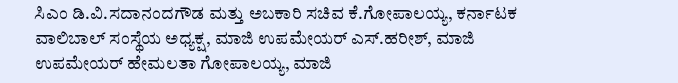ಸಿಎಂ ಡಿ.ವಿ.ಸದಾನಂದಗೌಡ ಮತ್ತು ಅಬಕಾರಿ ಸಚಿವ ಕೆ.ಗೋಪಾಲಯ್ಯ, ಕರ್ನಾಟಕ ವಾಲಿಬಾಲ್ ಸಂಸ್ಥೆಯ ಅಧ್ಯಕ್ಷ, ಮಾಜಿ ಉಪಮೇಯರ್ ಎಸ್.ಹರೀಶ್, ಮಾಜಿ ಉಪಮೇಯರ್ ಹೇಮಲತಾ ಗೋಪಾಲಯ್ಯ, ಮಾಜಿ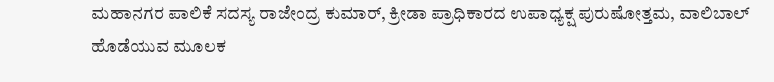ಮಹಾನಗರ ಪಾಲಿಕೆ ಸದಸ್ಯ ರಾಜೇಂದ್ರ ಕುಮಾರ್, ಕ್ರೀಡಾ ಪ್ರಾಧಿಕಾರದ ಉಪಾಧ್ಯಕ್ಷ ಪುರುಷೋತ್ತಮ, ವಾಲಿಬಾಲ್ ಹೊಡೆಯುವ ಮೂಲಕ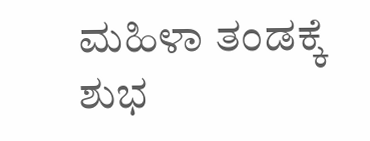ಮಹಿಳಾ ತಂಡಕ್ಕೆ ಶುಭ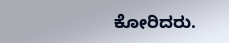ಕೋರಿದರು.